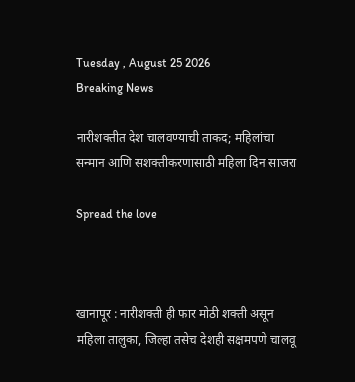Tuesday , August 25 2026
Breaking News

नारीशक्तीत देश चालवण्याची ताकद; महिलांचा सन्मान आणि सशक्तीकरणासाठी महिला दिन साजरा

Spread the love



खानापूर : नारीशक्ती ही फार मोठी शक्ती असून महिला तालुका, जिल्हा तसेच देशही सक्षमपणे चालवू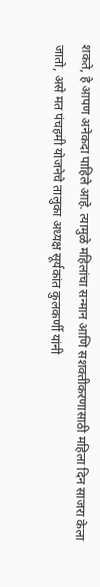शकते, हे आपण अनेकदा पाहिले आहे. त्यामुळे महिलांचा सन्मान आणि सशक्तीकरणासाठी महिला दिन साजरा केला जातो, असे मत पंचहमी योजनेचे तालुका अध्यक्ष सूर्यकांत कुलकर्णी यांनी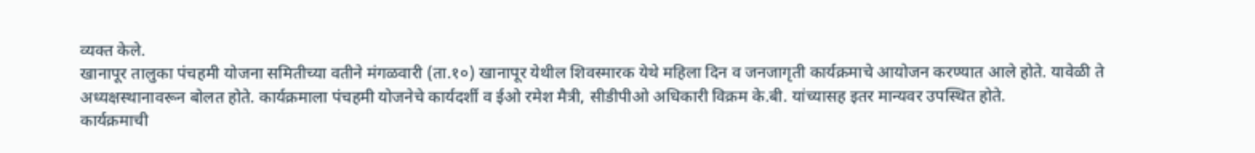व्यक्त केले.
खानापूर तालुका पंचहमी योजना समितीच्या वतीने मंगळवारी (ता.१०) खानापूर येथील शिवस्मारक येथे महिला दिन व जनजागृती कार्यक्रमाचे आयोजन करण्यात आले होते. यावेळी ते अध्यक्षस्थानावरून बोलत होते. कार्यक्रमाला पंचहमी योजनेचे कार्यदर्शी व ईओ रमेश मैत्री, सीडीपीओ अधिकारी विक्रम के.बी. यांच्यासह इतर मान्यवर उपस्थित होते.
कार्यक्रमाची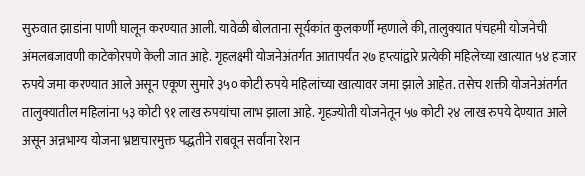सुरुवात झाडांना पाणी घालून करण्यात आली. यावेळी बोलताना सूर्यकांत कुलकर्णी म्हणाले की, तालुक्यात पंचहमी योजनेची अंमलबजावणी काटेकोरपणे केली जात आहे. गृहलक्ष्मी योजनेअंतर्गत आतापर्यंत २७ हप्त्यांद्वारे प्रत्येकी महिलेच्या खात्यात ५४ हजार रुपये जमा करण्यात आले असून एकूण सुमारे ३५० कोटी रुपये महिलांच्या खात्यावर जमा झाले आहेत. तसेच शक्ती योजनेअंतर्गत तालुक्यातील महिलांना ५३ कोटी ९१ लाख रुपयांचा लाभ झाला आहे. गृहज्योती योजनेतून ५७ कोटी २४ लाख रुपये देण्यात आले असून अन्नभाग्य योजना भ्रष्टाचारमुक्त पद्धतीने राबवून सर्वांना रेशन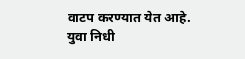वाटप करण्यात येत आहे.
युवा निधी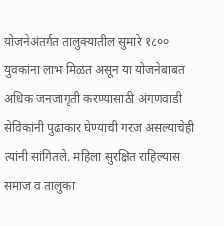योजनेअंतर्गत तालुक्यातील सुमारे १८०० युवकांना लाभ मिळत असून या योजनेबाबत अधिक जनजागृती करण्यासाठी अंगणवाडी सेविकांनी पुढाकार घेण्याची गरज असल्याचेही त्यांनी सांगितले. महिला सुरक्षित राहिल्यास समाज व तालुका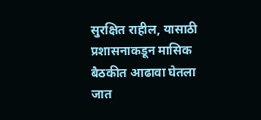सुरक्षित राहील, यासाठी प्रशासनाकडून मासिक बैठकीत आढावा घेतला जात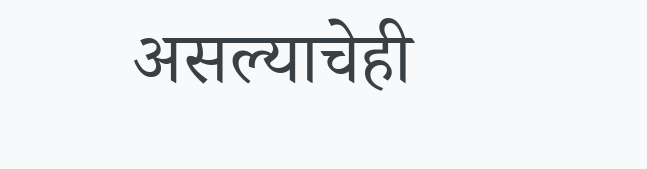असल्याचेही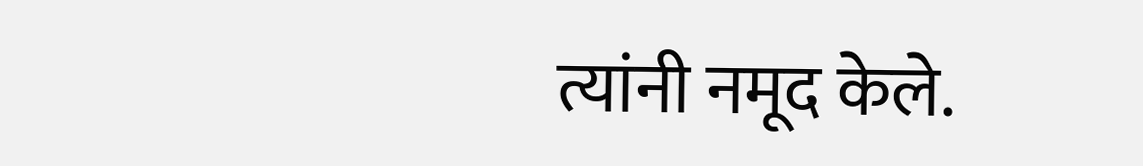त्यांनी नमूद केले.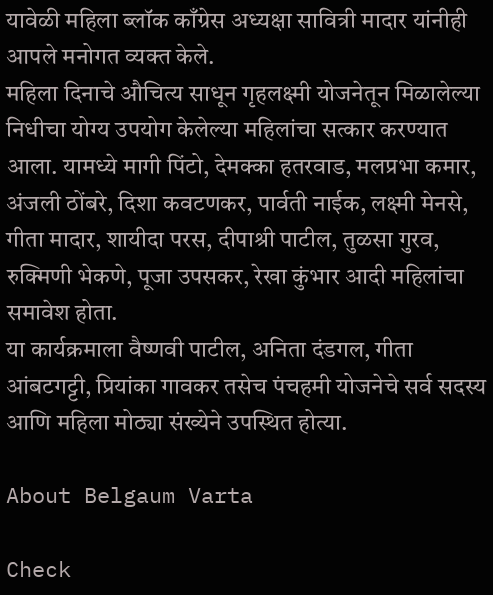यावेळी महिला ब्लॉक काँग्रेस अध्यक्षा सावित्री मादार यांनीही आपले मनोगत व्यक्त केले.
महिला दिनाचे औचित्य साधून गृहलक्ष्मी योजनेतून मिळालेल्या निधीचा योग्य उपयोग केलेल्या महिलांचा सत्कार करण्यात आला. यामध्ये मागी पिंटो, देमक्का हतरवाड, मलप्रभा कमार, अंजली ठोंबरे, दिशा कवटणकर, पार्वती नाईक, लक्ष्मी मेनसे, गीता मादार, शायीदा परस, दीपाश्री पाटील, तुळसा गुरव, रुक्मिणी भेकणे, पूजा उपसकर, रेखा कुंभार आदी महिलांचा समावेश होता.
या कार्यक्रमाला वैष्णवी पाटील, अनिता दंडगल, गीता आंबटगट्टी, प्रियांका गावकर तसेच पंचहमी योजनेचे सर्व सदस्य आणि महिला मोठ्या संख्येने उपस्थित होत्या.

About Belgaum Varta

Check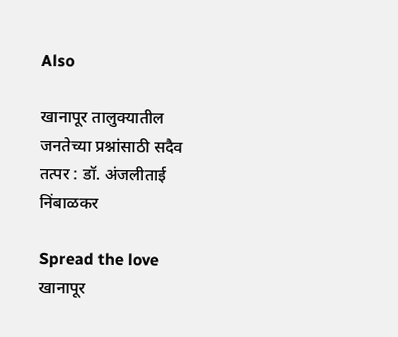Also

खानापूर तालुक्यातील जनतेच्या प्रश्नांसाठी सदैव तत्पर : डॉ. अंजलीताई निंबाळकर

Spread the love  खानापूर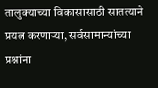तालुक्याच्या विकासासाठी सातत्याने प्रयत्न करणाऱ्या, सर्वसामान्यांच्या प्रश्नांना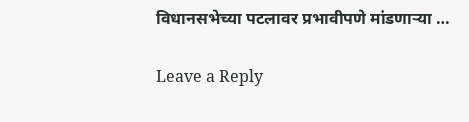विधानसभेच्या पटलावर प्रभावीपणे मांडणाऱ्या …

Leave a Reply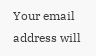Your email address will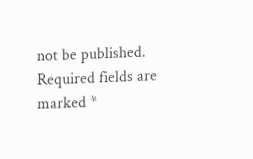not be published. Required fields are marked *